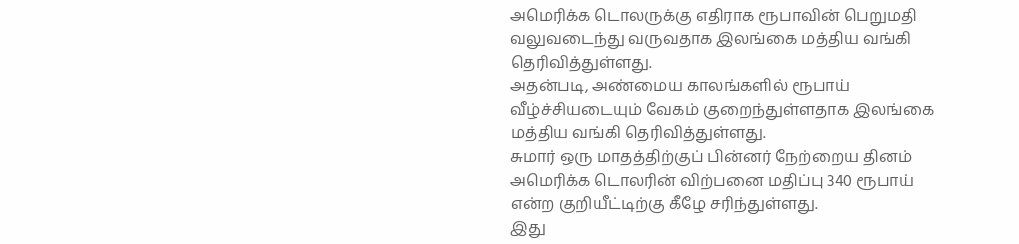அமெரிக்க டொலருக்கு எதிராக ரூபாவின் பெறுமதி வலுவடைந்து வருவதாக இலங்கை மத்திய வங்கி தெரிவித்துள்ளது.
அதன்படி, அண்மைய காலங்களில் ரூபாய் வீழ்ச்சியடையும் வேகம் குறைந்துள்ளதாக இலங்கை மத்திய வங்கி தெரிவித்துள்ளது.
சுமார் ஒரு மாதத்திற்குப் பின்னர் நேற்றைய தினம் அமெரிக்க டொலரின் விற்பனை மதிப்பு 340 ரூபாய் என்ற குறியீட்டிற்கு கீழே சரிந்துள்ளது.
இது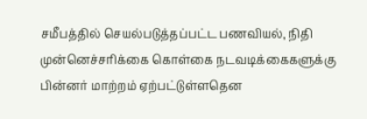சமீபத்தில் செயல்படுத்தப்பட்ட பணவியல், நிதி முன்னெச்சரிக்கை கொள்கை நடவடிக்கைகளுக்கு பின்னர் மாற்றம் ஏற்பட்டுள்ளதென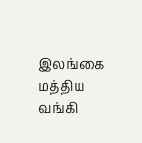இலங்கை மத்திய வங்கி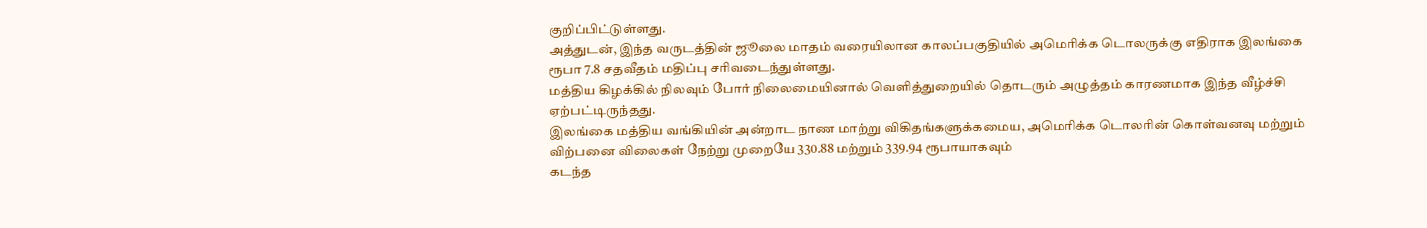குறிப்பிட்டுள்ளது.
அத்துடன், இந்த வருடத்தின் ஜூலை மாதம் வரையிலான காலப்பகுதியில் அமெரிக்க டொலருக்கு எதிராக இலங்கை ரூபா 7.8 சதவீதம் மதிப்பு சரிவடைந்துள்ளது.
மத்திய கிழக்கில் நிலவும் போர் நிலைமையினால் வெளித்துறையில் தொடரும் அழுத்தம் காரணமாக இந்த வீழ்ச்சி ஏற்பட்டிருந்தது.
இலங்கை மத்திய வங்கியின் அன்றாட நாண மாற்று விகிதங்களுக்கமைய, அமெரிக்க டொலரின் கொள்வனவு மற்றும் விற்பனை விலைகள் நேற்று முறையே 330.88 மற்றும் 339.94 ரூபாயாகவும்
கடந்த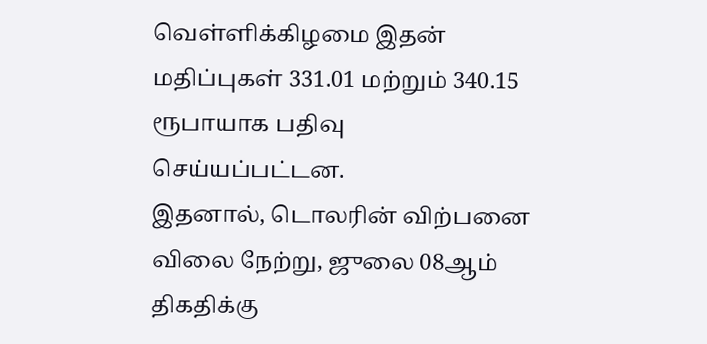வெள்ளிக்கிழமை இதன் மதிப்புகள் 331.01 மற்றும் 340.15 ரூபாயாக பதிவு செய்யப்பட்டன.
இதனால், டொலரின் விற்பனை விலை நேற்று, ஜுலை 08ஆம் திகதிக்கு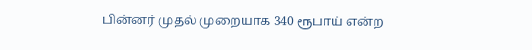பின்னர் முதல் முறையாக 340 ரூபாய் என்ற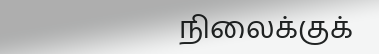நிலைக்குக்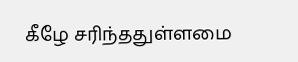கீழே சரிந்ததுள்ளமை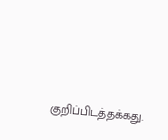குறிப்பிடத்தக்கது.